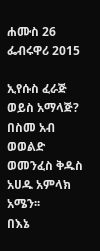ሐሙስ 26 ፌብሩዋሪ 2015

ኢየሱስ ፈራጅ ወይስ አማላጅ?
በስመ አብ ወወልድ ወመንፈስ ቅዱስ አሀዱ አምላክ አሜን፡፡
በእኔ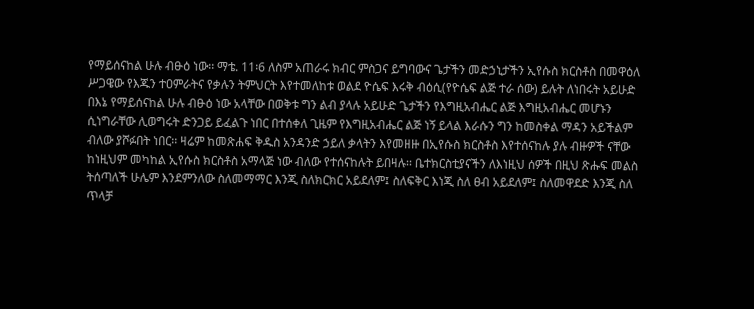የማይሰናከል ሁሉ ብፁዕ ነው፡፡ ማቴ. 11፡6 ለስም አጠራሩ ክብር ምስጋና ይግባውና ጌታችን መድኃኒታችን ኢየሱስ ክርስቶስ በመዋዕለ ሥጋዌው የእጁን ተዐምራትና የቃሉን ትምህርት እየተመለከቱ ወልደ ዮሴፍ እሩቅ ብዕሲ(የዮሴፍ ልጅ ተራ ሰው) ይሉት ለነበሩት አይሁድ በእኔ የማይሰናከል ሁሉ ብፁዕ ነው አላቸው በወቅቱ ግን ልብ ያላሉ አይሁድ ጌታችን የእግዚአብሔር ልጅ እግዚአብሔር መሆኑን ሲነግራቸው ሊወግሩት ድንጋይ ይፈልጉ ነበር በተሰቀለ ጊዜም የእግዚአብሔር ልጅ ነኝ ይላል እራሱን ግን ከመስቀል ማዳን አይችልም ብለው ያሾፉበት ነበር፡፡ ዛሬም ከመጽሐፍ ቅዱስ አንዳንድ ኃይለ ቃላትን እየመዘዙ በኢየሱስ ክርስቶስ እየተሰናከሉ ያሉ ብዙዎች ናቸው ከነዚህም መካከል ኢየሱስ ክርስቶስ አማላጅ ነው ብለው የተሰናከሉት ይበዛሉ፡፡ ቤተክርስቲያናችን ለእነዚህ ሰዎች በዚህ ጽሑፍ መልስ ትሰጣለች ሁሌም እንደምንለው ስለመማማር እንጂ ስለክርክር አይደለም፤ ስለፍቅር እነጂ ስለ ፀብ አይደለም፤ ስለመዋደድ እንጂ ስለ ጥላቻ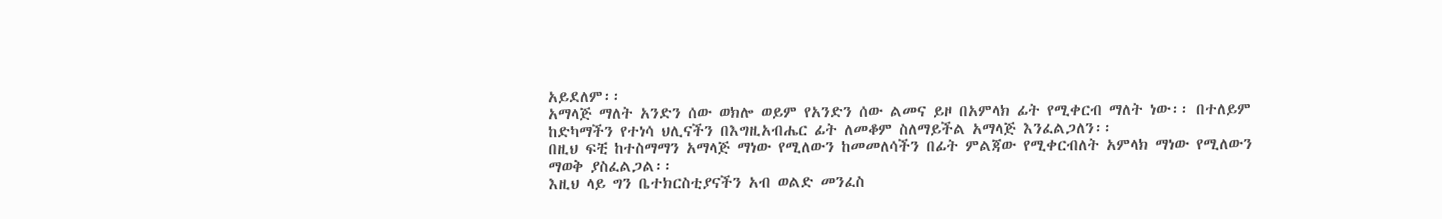አይደለም፡፡
አማላጅ ማለት አንድን ሰው ወክሎ ወይም የአንድን ሰው ልመና ይዞ በአምላክ ፊት የሚቀርብ ማለት ነው፡፡ በተለይም ከድካማችን የተነሳ ህሊናችን በእግዚአብሔር ፊት ለመቆም ስለማይችል አማላጅ እንፈልጋለን፡፡
በዚህ ፍቺ ከተስማማን አማላጅ ማነው የሚለውን ከመመለሳችን በፊት ምልጃው የሚቀርብለት አምላክ ማነው የሚለውን ማወቅ ያስፈልጋል፡፡
እዚህ ላይ ግን ቤተክርስቲያናችን አብ ወልድ መንፈስ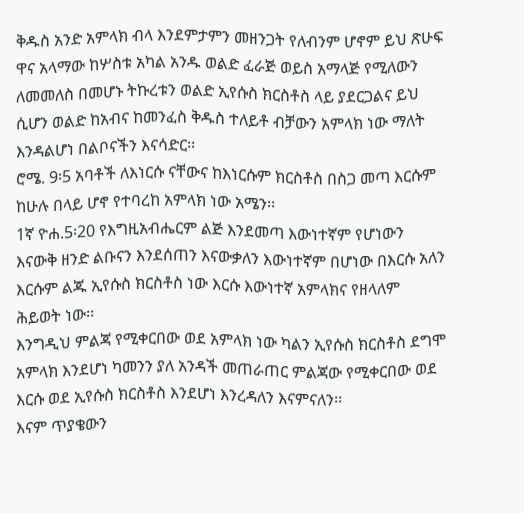ቅዱስ አንድ አምላክ ብላ እንደምታምን መዘንጋት የለብንም ሆኖም ይህ ጽሁፍ ዋና አላማው ከሦስቱ አካል አንዱ ወልድ ፈራጅ ወይስ አማላጅ የሚለውን ለመመለስ በመሆኑ ትኩረቱን ወልድ ኢየሱስ ክርስቶስ ላይ ያደርጋልና ይህ ሲሆን ወልድ ከአብና ከመንፈስ ቅዱስ ተለይቶ ብቻውን አምላክ ነው ማለት እንዳልሆነ በልቦናችን እናሳድር፡፡
ሮሜ. 9፡5 አባቶች ለእነርሱ ናቸውና ከእነርሱም ክርስቶስ በስጋ መጣ እርሱም ከሁሉ በላይ ሆኖ የተባረከ አምላክ ነው አሜን፡፡
1ኛ ዮሐ.5፡20 የእግዚአብሔርም ልጅ እንደመጣ እውነተኛም የሆነውን እናውቅ ዘንድ ልቡናን እንደሰጠን እናውቃለን እውነተኛም በሆነው በእርሱ አለን እርሱም ልጁ ኢየሱስ ክርስቶስ ነው እርሱ እውነተኛ አምላክና የዘላለም ሕይወት ነው፡፡
እንግዲህ ምልጃ የሚቀርበው ወደ አምላክ ነው ካልን ኢየሱስ ክርስቶስ ደግሞ አምላክ እንደሆነ ካመንን ያለ አንዳች መጠራጠር ምልጃው የሚቀርበው ወደ እርሱ ወደ ኢየሱስ ክርስቶስ እንደሆነ እንረዳለን እናምናለን፡፡
እናም ጥያቄውን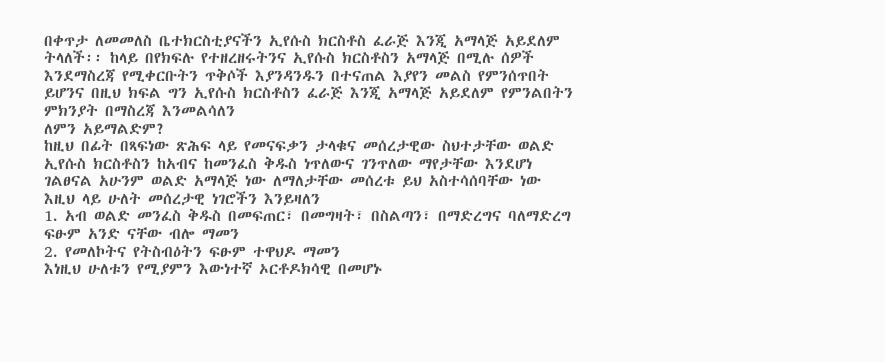በቀጥታ ለመመለስ ቤተክርስቲያናችን ኢየሱስ ክርስቶስ ፈራጅ እንጂ አማላጅ አይደለም ትላለች፡፡ ከላይ በየክፍሉ የተዘረዘሩትንና ኢየሱስ ክርስቶስን አማላጅ በሚሉ ሰዎች እንደማስረጃ የሚቀርቡትን ጥቅሶች እያንዳንዱን በተናጠል እያየን መልስ የምንሰጥበት ይሆንና በዚህ ክፍል ግን ኢየሱስ ክርስቶስን ፈራጅ እንጂ አማላጅ አይደለም የምንልበትን ምክንያት በማስረጃ እንመልሳለን
ለምን አይማልድም?
ከዚህ በፊት በጻፍነው ጽሕፍ ላይ የመናፍቃን ታላቁና መሰረታዊው ስህተታቸው ወልድ ኢየሱስ ክርስቶስን ከአብና ከመንፈስ ቅዱስ ነጥለውና ገንጥለው ማየታቸው እንደሆነ ገልፀናል አሁንም ወልድ አማላጅ ነው ለማለታቸው መሰረቱ ይህ አስተሳሰባቸው ነው እዚህ ላይ ሁለት መሰረታዊ ነገሮችን እንይዛለን
1. አብ ወልድ መንፈስ ቅዱስ በመፍጠር፣ በመግዛት፣ በስልጣን፣ በማድረግና ባለማድረግ ፍፁም አንድ ናቸው ብሎ ማመን
2. የመለኮትና የትስብዕትን ፍፁም ተዋህዶ ማመን
እነዚህ ሁለቱን የሚያምን እውነተኛ ኦርቶዶክሳዊ በመሆኑ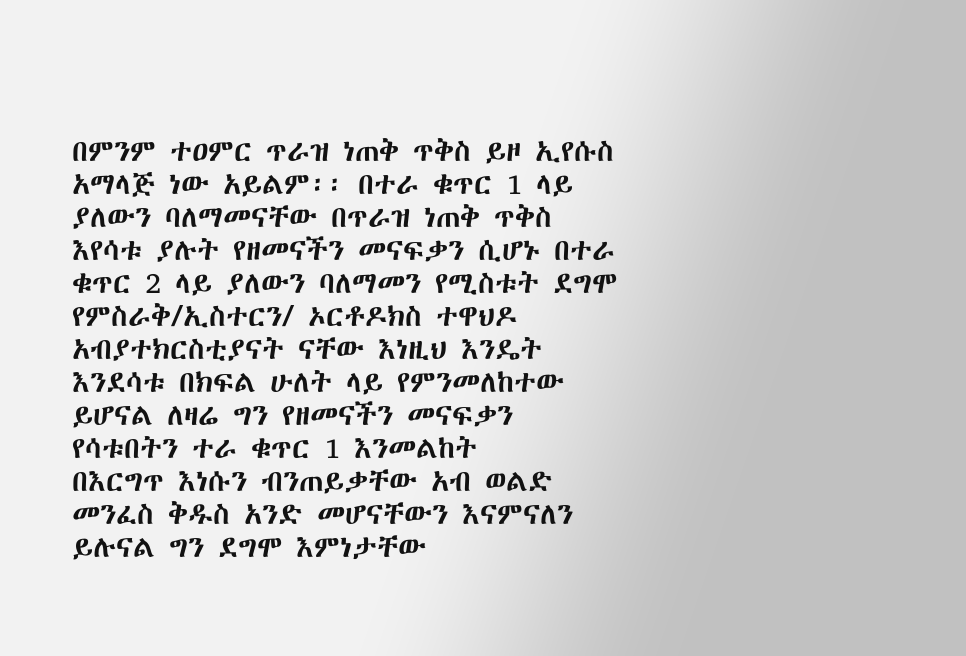በምንም ተዐምር ጥራዝ ነጠቅ ጥቅስ ይዞ ኢየሱስ አማላጅ ነው አይልም፡፡ በተራ ቁጥር 1 ላይ ያለውን ባለማመናቸው በጥራዝ ነጠቅ ጥቅስ እየሳቱ ያሉት የዘመናችን መናፍቃን ሲሆኑ በተራ ቁጥር 2 ላይ ያለውን ባለማመን የሚስቱት ደግሞ የምስራቅ/ኢስተርን/ ኦርቶዶክስ ተዋህዶ አብያተክርስቲያናት ናቸው እነዚህ እንዴት እንደሳቱ በክፍል ሁለት ላይ የምንመለከተው ይሆናል ለዛሬ ግን የዘመናችን መናፍቃን የሳቱበትን ተራ ቁጥር 1 እንመልከት
በእርግጥ እነሱን ብንጠይቃቸው አብ ወልድ መንፈስ ቅዱስ አንድ መሆናቸውን እናምናለን ይሉናል ግን ደግሞ እምነታቸው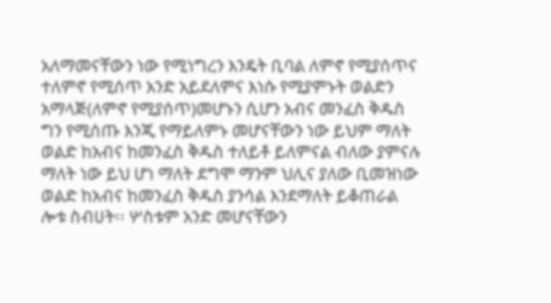አለማመናቸውን ነው የሚነግረን እንዴት ቢባል ለምኖ የሚያሰጥና ተለምኖ የሚሰጥ አንድ አይደለምና እነሱ የሚያምኑት ወልድን አማላጅ(ለምኖ የሚያሰጥ)መሆኑን ሲሆን አብና መንፈስ ቅዱስ ግን የሚሰጡ እንጂ የማይለምኑ መሆናቸውን ነው ይህም ማለት ወልድ ከአብና ከመንፈስ ቅዱስ ተለይቶ ይለምናል ብለው ያምናሉ ማለት ነው ይህ ሆነ ማለት ደግሞ ማንም ህሊና ያለው ቢመዝነው ወልድ ከአብና ከመንፈስ ቅዱስ ያንሳል እንደማለት ይቆጠራል ሎቱ ስብሀት፡፡ ሦስቱም አንድ መሆናቸውን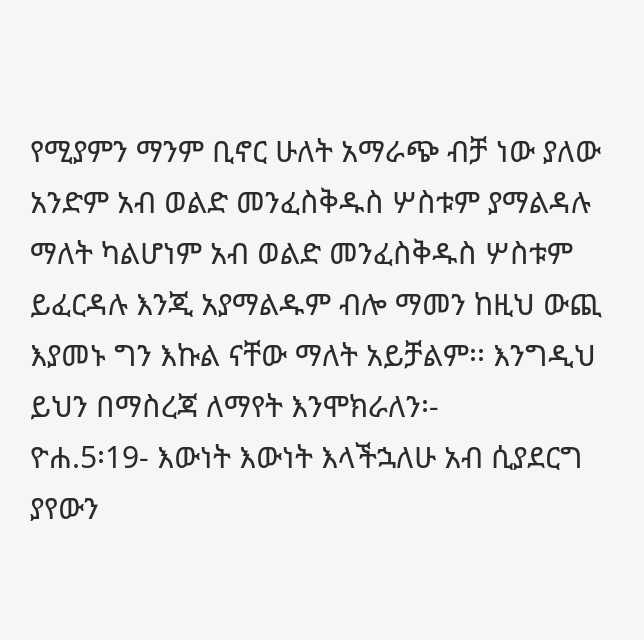የሚያምን ማንም ቢኖር ሁለት አማራጭ ብቻ ነው ያለው አንድም አብ ወልድ መንፈስቅዱስ ሦስቱም ያማልዳሉ ማለት ካልሆነም አብ ወልድ መንፈስቅዱስ ሦስቱም ይፈርዳሉ እንጂ አያማልዱም ብሎ ማመን ከዚህ ውጪ እያመኑ ግን እኩል ናቸው ማለት አይቻልም፡፡ እንግዲህ ይህን በማስረጃ ለማየት እንሞክራለን፡-
ዮሐ.5፡19- እውነት እውነት እላችኋለሁ አብ ሲያደርግ ያየውን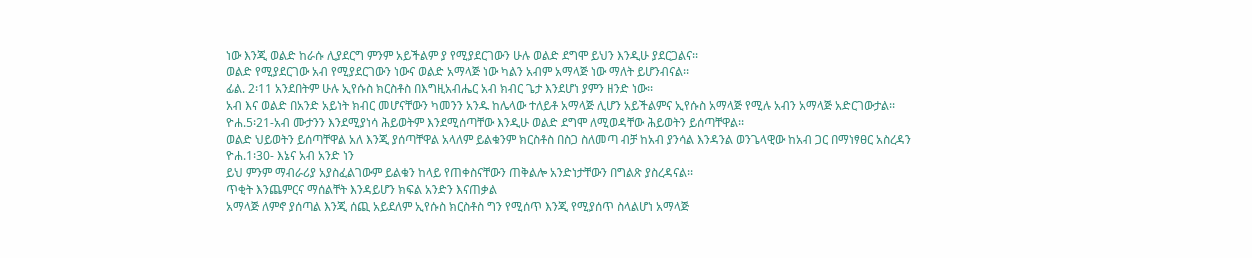ነው እንጂ ወልድ ከራሱ ሊያደርግ ምንም አይችልም ያ የሚያደርገውን ሁሉ ወልድ ደግሞ ይህን እንዲሁ ያደርጋልና፡፡
ወልድ የሚያደርገው አብ የሚያደርገውን ነውና ወልድ አማላጅ ነው ካልን አብም አማላጅ ነው ማለት ይሆንብናል፡፡
ፊል. 2፡11 አንደበትም ሁሉ ኢየሱስ ክርስቶስ በእግዚአብሔር አብ ክብር ጌታ እንደሆነ ያምን ዘንድ ነው፡፡
አብ እና ወልድ በአንድ አይነት ክብር መሆናቸውን ካመንን አንዱ ከሌላው ተለይቶ አማላጅ ሊሆን አይችልምና ኢየሱስ አማላጅ የሚሉ አብን አማላጅ አድርገውታል፡፡
ዮሐ.5፡21-አብ ሙታንን እንደሚያነሳ ሕይወትም እንደሚሰጣቸው እንዲሁ ወልድ ደግሞ ለሚወዳቸው ሕይወትን ይሰጣቸዋል፡፡
ወልድ ህይወትን ይሰጣቸዋል አለ እንጂ ያሰጣቸዋል አላለም ይልቁንም ክርስቶስ በስጋ ስለመጣ ብቻ ከአብ ያንሳል እንዳንል ወንጌላዊው ከአብ ጋር በማነፃፀር አስረዳን
ዮሐ.1፡30- እኔና አብ አንድ ነን
ይህ ምንም ማብራሪያ አያስፈልገውም ይልቁን ከላይ የጠቀስናቸውን ጠቅልሎ አንድነታቸውን በግልጽ ያስረዳናል፡፡
ጥቂት እንጨምርና ማሰልቸት እንዳይሆን ክፍል አንድን እናጠቃል
አማላጅ ለምኖ ያሰጣል እንጂ ሰጪ አይደለም ኢየሱስ ክርስቶስ ግን የሚሰጥ እንጂ የሚያሰጥ ስላልሆነ አማላጅ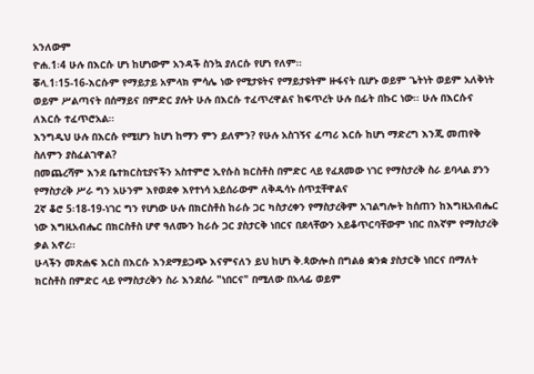አንለውም
ዮሐ.1፡4 ሁሉ በእርሱ ሆነ ከሆነውም አንዳች ስንኳ ያለርሱ የሆነ የለም፡፡
ቖላ.1፡15-16-እርሱም የማይታይ አምላክ ምሳሌ ነው የሚታዩትና የማይታዩትም ዙፋናት ቢሆኑ ወይም ጌትነት ወይም አለቅነት ወይም ሥልጣናት በሰማይና በምድር ያሉት ሁሉ በእርሱ ተፈጥረዋልና ከፍጥረት ሁሉ በፊት በኩር ነው፡፡ ሁሉ በእርሱና ለእርሱ ተፈጥሮአል፡፡
እንግዲህ ሁሉ በእርሱ የሚሆን ከሆነ ከማን ምን ይለምን? የሁሉ አስገኝና ፈጣሪ እርሱ ከሆነ ማድረግ እንጂ መጠየቅ ስለምን ያስፈልገዋል?
በመጨረሻም እንደ ቤተክርስቲያናችን አስተምሮ ኢየሱስ ክርስቶስ በምድር ላይ የፈጸመው ነገር የማስታረቅ ስራ ይባላል ያንን የማስታረቅ ሥራ ግን አሁንም እየወደቀ እየተነሳ አይሰራውም ለቅዱሳኑ ሰጥቷቸዋልና
2ኛ ቆሮ 5፡18-19-ነገር ግን የሆነው ሁሉ በክርስቶስ ከራሱ ጋር ካስታረቀን የማስታረቅም አገልግሎት ከሰጠን ከእግዚአብሔር ነው እግዚአብሔር በክርስቶስ ሆኖ ዓለሙን ከራሱ ጋር ያስታርቅ ነበርና በደላቸውን አይቆጥርባቸውም ነበር በእኛም የማስታረቅ ቃል አኖረ፡፡
ሁላችን መጽሐፍ እርስ በእርሱ እንደማይጋጭ እናምናለን ይህ ከሆነ ቅ.ጳውሎስ በግልፅ ቋንቋ ያስታርቅ ነበርና በማለት ክርስቶስ በምድር ላይ የማስታረቅን ስራ እንደሰራ "ነበርና" በሚለው በአላፊ ወይም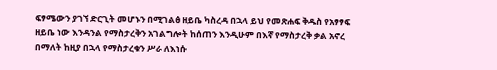ፍፃሜውን ያገኘ ድርጊት መሆኑን በሚገልፅ ዘይቤ ካስረዳ በኋላ ይህ የመጽሐፍ ቅዱስ የአፃፃፍ ዘይቤ ነው እንዳንል የማስታረቅን አገልግሎት ከሰጠን እንዲሁም በእኛ የማስታረቅ ቃል አኖረ በማለት ከዚያ በኋላ የማስታረቁን ሥራ ለእነሱ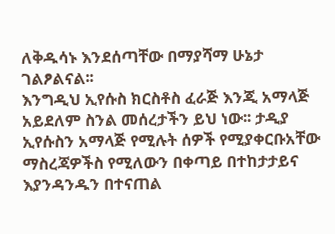ለቅዱሳኑ እንደሰጣቸው በማያሻማ ሁኔታ ገልፆልናል፡፡
እንግዲህ ኢየሱስ ክርስቶስ ፈራጅ እንጂ አማላጅ አይደለም ስንል መሰረታችን ይህ ነው፡፡ ታዲያ ኢየሱስን አማላጅ የሚሉት ሰዎች የሚያቀርቡአቸው ማስረጃዎችስ የሚለውን በቀጣይ በተከታታይና እያንዳንዱን በተናጠል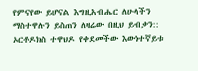የምናየው ይሆናል እግዚአብሔር ለሁላችን ማስተዋሉን ይስጠን ለዛሬው በዚህ ይብቃን::
ኦርቶዶክስ ተዋህዶ የቀደመችው እውነተኛይቱ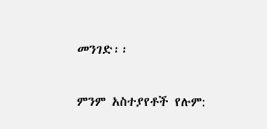መንገድ፡፡

ምንም አስተያየቶች የሉም: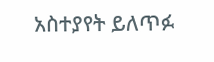አስተያየት ይለጥፉ